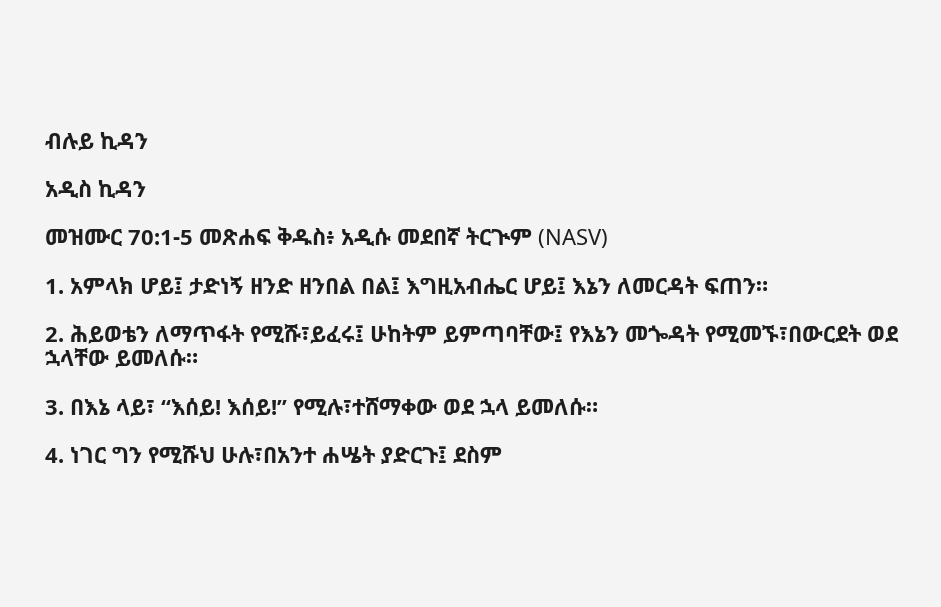ብሉይ ኪዳን

አዲስ ኪዳን

መዝሙር 70:1-5 መጽሐፍ ቅዱስ፥ አዲሱ መደበኛ ትርጒም (NASV)

1. አምላክ ሆይ፤ ታድነኝ ዘንድ ዘንበል በል፤ እግዚአብሔር ሆይ፤ እኔን ለመርዳት ፍጠን።

2. ሕይወቴን ለማጥፋት የሚሹ፣ይፈሩ፤ ሁከትም ይምጣባቸው፤ የእኔን መጐዳት የሚመኙ፣በውርደት ወደ ኋላቸው ይመለሱ።

3. በእኔ ላይ፣ “እሰይ! እሰይ!” የሚሉ፣ተሸማቀው ወደ ኋላ ይመለሱ።

4. ነገር ግን የሚሹህ ሁሉ፣በአንተ ሐሤት ያድርጉ፤ ደስም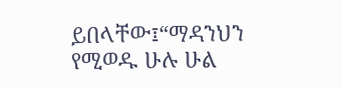ይበላቸው፤“ማዳንህን የሚወዱ ሁሉ ሁል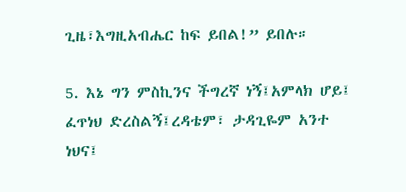ጊዜ፣እግዚአብሔር ከፍ ይበል!” ይበሉ።

5. እኔ ግን ምስኪንና ችግረኛ ነኝ፤አምላክ ሆይ፤ ፈጥነህ ድረስልኝ፤ረዳቴም፣ ታዳጊዬም አንተ ነህና፤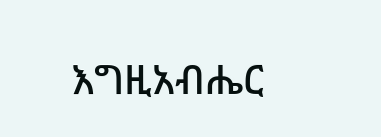እግዚአብሔር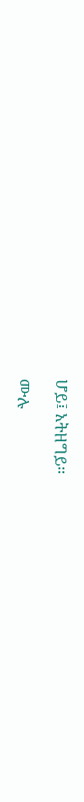ሆይ፤ አትዘግይ።

ሙሉ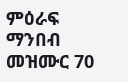ምዕራፍ ማንበብ መዝሙር 70